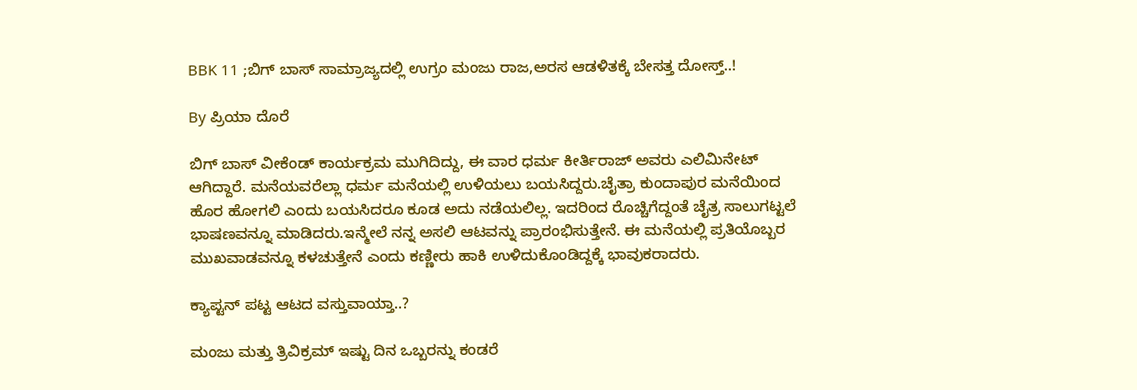BBK 11 ;ಬಿಗ್ ಬಾಸ್ ಸಾಮ್ರಾಜ್ಯದಲ್ಲಿ ಉಗ್ರಂ ಮಂಜು ರಾಜ,ಅರಸ ಆಡಳಿತಕ್ಕೆ ಬೇಸತ್ತ ದೋಸ್ತ್..!

By ಪ್ರಿಯಾ ದೊರೆ

ಬಿಗ್ ಬಾಸ್ ವೀಕೆಂಡ್ ಕಾರ್ಯಕ್ರಮ ಮುಗಿದಿದ್ದು, ಈ ವಾರ ಧರ್ಮ ಕೀರ್ತಿರಾಜ್ ಅವರು ಎಲಿಮಿನೇಟ್ ಆಗಿದ್ದಾರೆ. ಮನೆಯವರೆಲ್ಲಾ ಧರ್ಮ ಮನೆಯಲ್ಲಿ ಉಳಿಯಲು ಬಯಸಿದ್ದರು.ಚೈತ್ರಾ ಕುಂದಾಪುರ ಮನೆಯಿಂದ ಹೊರ ಹೋಗಲಿ ಎಂದು ಬಯಸಿದರೂ ಕೂಡ ಅದು ನಡೆಯಲಿಲ್ಲ. ಇದರಿಂದ ರೊಚ್ಚಿಗೆದ್ದಂತೆ ಚೈತ್ರ ಸಾಲುಗಟ್ಟಲೆ ಭಾಷಣವನ್ನೂ ಮಾಡಿದರು.ಇನ್ಮೇಲೆ ನನ್ನ ಅಸಲಿ ಆಟವನ್ನು ಪ್ರಾರಂಭಿಸುತ್ತೇನೆ. ಈ ಮನೆಯಲ್ಲಿ ಪ್ರತಿಯೊಬ್ಬರ ಮುಖವಾಡವನ್ನೂ ಕಳಚುತ್ತೇನೆ ಎಂದು ಕಣ್ಣೀರು ಹಾಕಿ ಉಳಿದುಕೊಂಡಿದ್ದಕ್ಕೆ ಭಾವುಕರಾದರು.

ಕ್ಯಾಪ್ಟನ್ ಪಟ್ಟ ಆಟದ ವಸ್ತುವಾಯ್ತಾ..?

ಮಂಜು ಮತ್ತು ತ್ರಿವಿಕ್ರಮ್ ಇಷ್ಟು ದಿನ ಒಬ್ಬರನ್ನು ಕಂಡರೆ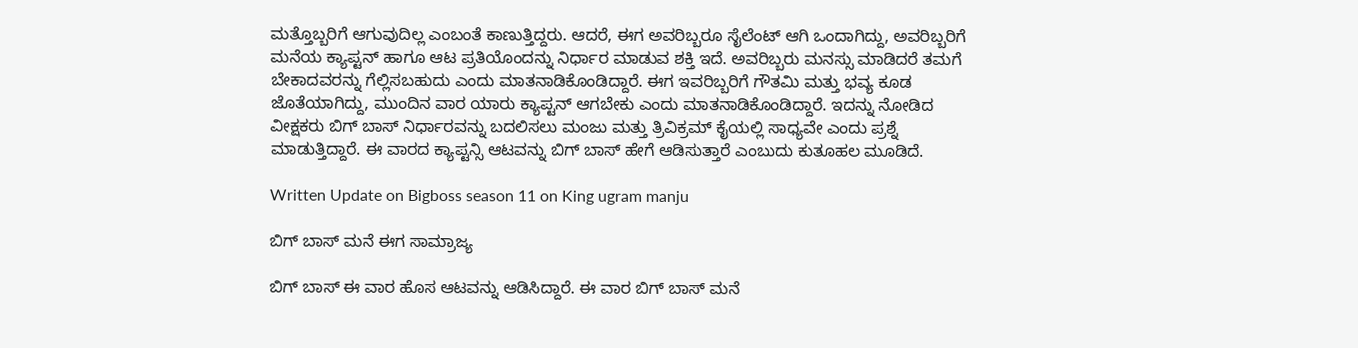ಮತ್ತೊಬ್ಬರಿಗೆ ಆಗುವುದಿಲ್ಲ ಎಂಬಂತೆ ಕಾಣುತ್ತಿದ್ದರು. ಆದರೆ, ಈಗ ಅವರಿಬ್ಬರೂ ಸೈಲೆಂಟ್ ಆಗಿ ಒಂದಾಗಿದ್ದು, ಅವರಿಬ್ಬರಿಗೆ ಮನೆಯ ಕ್ಯಾಪ್ಟನ್ ಹಾಗೂ ಆಟ ಪ್ರತಿಯೊಂದನ್ನು ನಿರ್ಧಾರ ಮಾಡುವ ಶಕ್ತಿ ಇದೆ. ಅವರಿಬ್ಬರು ಮನಸ್ಸು ಮಾಡಿದರೆ ತಮಗೆ ಬೇಕಾದವರನ್ನು ಗೆಲ್ಲಿಸಬಹುದು ಎಂದು ಮಾತನಾಡಿಕೊಂಡಿದ್ದಾರೆ. ಈಗ ಇವರಿಬ್ಬರಿಗೆ ಗೌತಮಿ ಮತ್ತು ಭವ್ಯ ಕೂಡ ಜೊತೆಯಾಗಿದ್ದು, ಮುಂದಿನ ವಾರ ಯಾರು ಕ್ಯಾಪ್ಟನ್ ಆಗಬೇಕು ಎಂದು ಮಾತನಾಡಿಕೊಂಡಿದ್ದಾರೆ. ಇದನ್ನು ನೋಡಿದ ವೀಕ್ಷಕರು ಬಿಗ್ ಬಾಸ್ ನಿರ್ಧಾರವನ್ನು ಬದಲಿಸಲು ಮಂಜು ಮತ್ತು ತ್ರಿವಿಕ್ರಮ್ ಕೈಯಲ್ಲಿ ಸಾಧ್ಯವೇ ಎಂದು ಪ್ರಶ್ನೆ ಮಾಡುತ್ತಿದ್ದಾರೆ. ಈ ವಾರದ ಕ್ಯಾಪ್ಟನ್ಸಿ ಆಟವನ್ನು ಬಿಗ್ ಬಾಸ್ ಹೇಗೆ ಆಡಿಸುತ್ತಾರೆ ಎಂಬುದು ಕುತೂಹಲ ಮೂಡಿದೆ.

Written Update on Bigboss season 11 on King ugram manju

ಬಿಗ್ ಬಾಸ್ ಮನೆ ಈಗ ಸಾಮ್ರಾಜ್ಯ

ಬಿಗ್ ಬಾಸ್ ಈ ವಾರ ಹೊಸ ಆಟವನ್ನು ಆಡಿಸಿದ್ದಾರೆ. ಈ ವಾರ ಬಿಗ್ ಬಾಸ್ ಮನೆ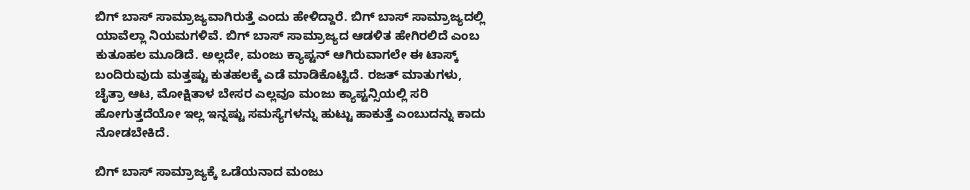ಬಿಗ್ ಬಾಸ್ ಸಾಮ್ರಾಜ್ಯವಾಗಿರುತ್ತೆ ಎಂದು ಹೇಳಿದ್ದಾರೆ. ಬಿಗ್ ಬಾಸ್ ಸಾಮ್ರಾಜ್ಯದಲ್ಲಿ ಯಾವೆಲ್ಲಾ ನಿಯಮಗಳಿವೆ. ಬಿಗ್ ಬಾಸ್ ಸಾಮ್ರಾಜ್ಯದ ಆಡಳಿತ ಹೇಗಿರಲಿದೆ ಎಂಬ ಕುತೂಹಲ ಮೂಡಿದೆ. ಅಲ್ಲದೇ, ಮಂಜು ಕ್ಯಾಪ್ಟನ್ ಆಗಿರುವಾಗಲೇ ಈ ಟಾಸ್ಕ್ ಬಂದಿರುವುದು ಮತ್ತಷ್ಟು ಕುತಹಲಕ್ಕೆ ಎಡೆ ಮಾಡಿಕೊಟ್ಟಿದೆ. ರಜತ್ ಮಾತುಗಳು, ಚೈತ್ರಾ ಆಟ, ಮೋಕ್ಷಿತಾಳ ಬೇಸರ ಎಲ್ಲವೂ ಮಂಜು ಕ್ಯಾಪ್ಟನ್ಸಿಯಲ್ಲಿ ಸರಿ ಹೋಗುತ್ತದೆಯೋ ಇಲ್ಲ ಇನ್ನಷ್ಟು ಸಮಸ್ಯೆಗಳನ್ನು ಹುಟ್ಟು ಹಾಕುತ್ತೆ ಎಂಬುದನ್ನು ಕಾದು ನೋಡಬೇಕಿದೆ.

ಬಿಗ್ ಬಾಸ್ ಸಾಮ್ರಾಜ್ಯಕ್ಕೆ ಒಡೆಯನಾದ ಮಂಜು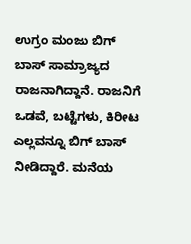ಉಗ್ರಂ ಮಂಜು ಬಿಗ್ ಬಾಸ್ ಸಾಮ್ರಾಜ್ಯದ ರಾಜನಾಗಿದ್ದಾನೆ. ರಾಜನಿಗೆ ಒಡವೆ, ಬಟ್ಟೆಗಳು, ಕಿರೀಟ ಎಲ್ಲವನ್ನೂ ಬಿಗ್ ಬಾಸ್ ನೀಡಿದ್ದಾರೆ. ಮನೆಯ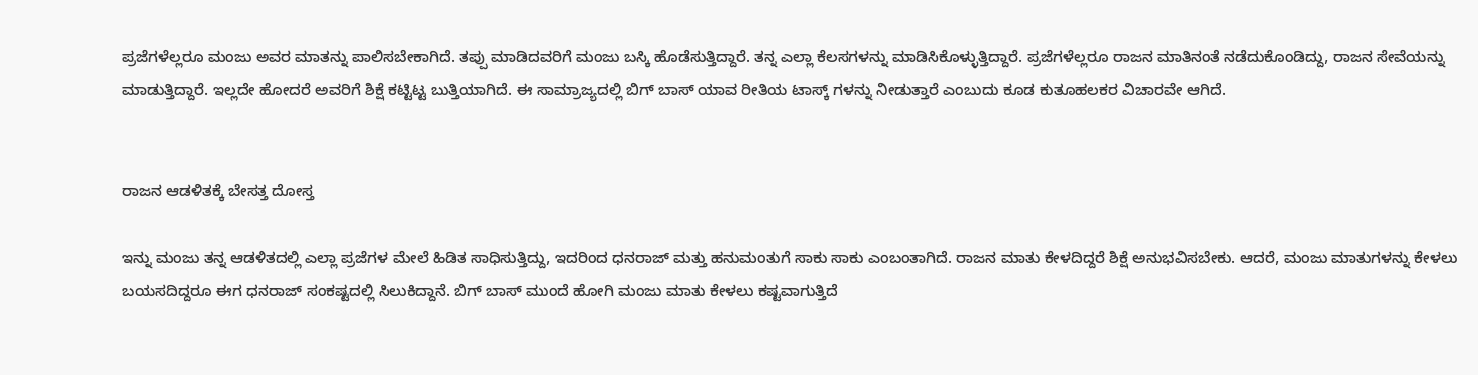ಪ್ರಜೆಗಳೆಲ್ಲರೂ ಮಂಜು ಅವರ ಮಾತನ್ನು ಪಾಲಿಸಬೇಕಾಗಿದೆ. ತಪ್ಪು ಮಾಡಿದವರಿಗೆ ಮಂಜು ಬಸ್ಕಿ ಹೊಡೆಸುತ್ತಿದ್ದಾರೆ. ತನ್ನ ಎಲ್ಲಾ ಕೆಲಸಗಳನ್ನು ಮಾಡಿಸಿಕೊಳ್ಳುತ್ತಿದ್ದಾರೆ. ಪ್ರಜೆಗಳೆಲ್ಲರೂ ರಾಜನ ಮಾತಿನಂತೆ ನಡೆದುಕೊಂಡಿದ್ದು, ರಾಜನ ಸೇವೆಯನ್ನು ಮಾಡುತ್ತಿದ್ದಾರೆ. ಇಲ್ಲದೇ ಹೋದರೆ ಅವರಿಗೆ ಶಿಕ್ಷೆ ಕಟ್ಟಿಟ್ಟ ಬುತ್ತಿಯಾಗಿದೆ. ಈ ಸಾಮ್ರಾಜ್ಯದಲ್ಲಿ ಬಿಗ್ ಬಾಸ್ ಯಾವ ರೀತಿಯ ಟಾಸ್ಕ್ ಗಳನ್ನು ನೀಡುತ್ತಾರೆ ಎಂಬುದು ಕೂಡ ಕುತೂಹಲಕರ ವಿಚಾರವೇ ಆಗಿದೆ.


ರಾಜನ ಆಡಳಿತಕ್ಕೆ ಬೇಸತ್ತ ದೋಸ್ತ

ಇನ್ನು ಮಂಜು ತನ್ನ ಆಡಳಿತದಲ್ಲಿ ಎಲ್ಲಾ ಪ್ರಜೆಗಳ ಮೇಲೆ ಹಿಡಿತ ಸಾಧಿಸುತ್ತಿದ್ದು, ಇದರಿಂದ ಧನರಾಜ್ ಮತ್ತು ಹನುಮಂತುಗೆ ಸಾಕು ಸಾಕು ಎಂಬಂತಾಗಿದೆ. ರಾಜನ ಮಾತು ಕೇಳದಿದ್ದರೆ ಶಿಕ್ಷೆ ಅನುಭವಿಸಬೇಕು. ಆದರೆ, ಮಂಜು ಮಾತುಗಳನ್ನು ಕೇಳಲು ಬಯಸದಿದ್ದರೂ ಈಗ ಧನರಾಜ್ ಸಂಕಷ್ಟದಲ್ಲಿ ಸಿಲುಕಿದ್ದಾನೆ. ಬಿಗ್ ಬಾಸ್ ಮುಂದೆ ಹೋಗಿ ಮಂಜು ಮಾತು ಕೇಳಲು ಕಷ್ಟವಾಗುತ್ತಿದೆ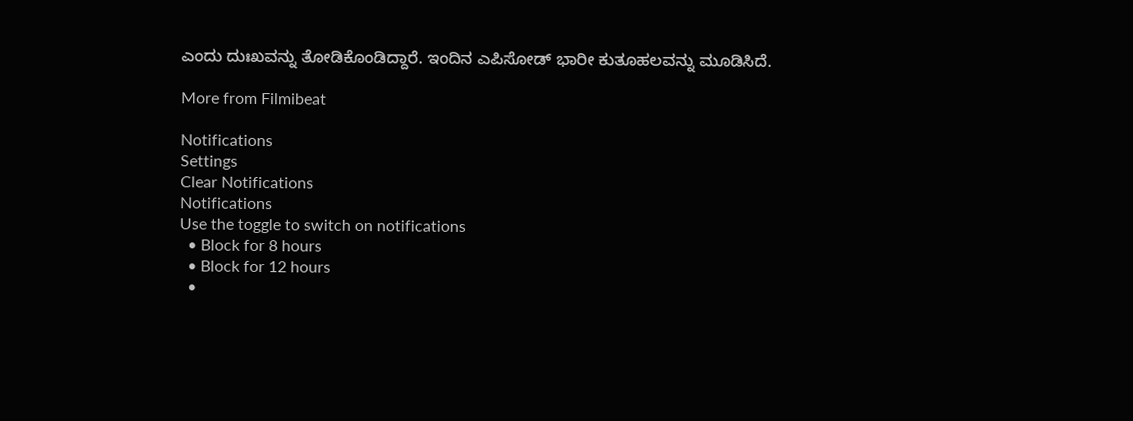ಎಂದು ದುಃಖವನ್ನು ತೋಡಿಕೊಂಡಿದ್ದಾರೆ. ಇಂದಿನ ಎಪಿಸೋಡ್ ಭಾರೀ ಕುತೂಹಲವನ್ನು ಮೂಡಿಸಿದೆ.

More from Filmibeat

Notifications
Settings
Clear Notifications
Notifications
Use the toggle to switch on notifications
  • Block for 8 hours
  • Block for 12 hours
  •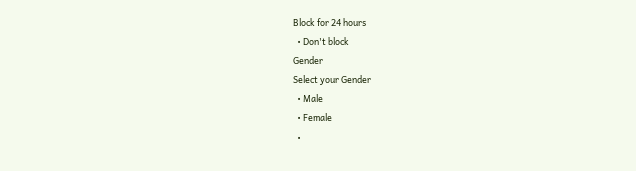Block for 24 hours
  • Don't block
Gender
Select your Gender
  • Male
  • Female
  •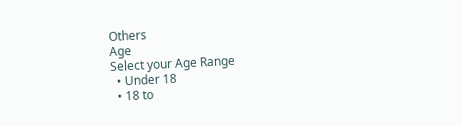Others
Age
Select your Age Range
  • Under 18
  • 18 to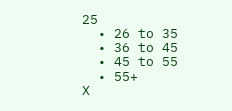25
  • 26 to 35
  • 36 to 45
  • 45 to 55
  • 55+
X